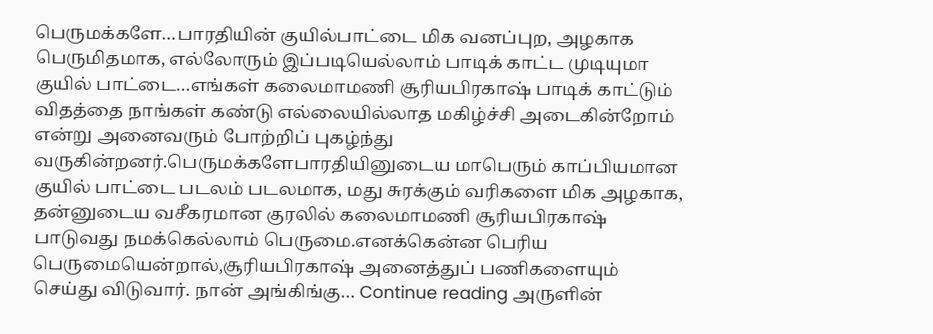பெருமக்களே…பாரதியின் குயில்பாட்டை மிக வனப்புற, அழகாக பெருமிதமாக, எல்லோரும் இப்படியெல்லாம் பாடிக் காட்ட முடியுமா குயில் பாட்டை…எங்கள் கலைமாமணி சூரியபிரகாஷ் பாடிக் காட்டும் விதத்தை நாங்கள் கண்டு எல்லையில்லாத மகிழ்ச்சி அடைகின்றோம் என்று அனைவரும் போற்றிப் புகழ்ந்து வருகின்றனர்.பெருமக்களேபாரதியினுடைய மாபெரும் காப்பியமான குயில் பாட்டை படலம் படலமாக, மது சுரக்கும் வரிகளை மிக அழகாக, தன்னுடைய வசீகரமான குரலில் கலைமாமணி சூரியபிரகாஷ் பாடுவது நமக்கெல்லாம் பெருமை.எனக்கென்ன பெரிய பெருமையென்றால்,சூரியபிரகாஷ் அனைத்துப் பணிகளையும் செய்து விடுவார். நான் அங்கிங்கு… Continue reading அருளின்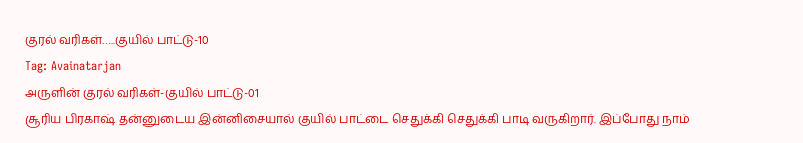குரல் வரிகள்…..குயில் பாட்டு-10
Tag: Avainatarjan
அருளின் குரல் வரிகள்-குயில் பாட்டு-01
சூரிய பிரகாஷ் தன்னுடைய இன்னிசையால் குயில் பாட்டை செதுக்கி செதுக்கி பாடி வருகிறார். இப்போது நாம்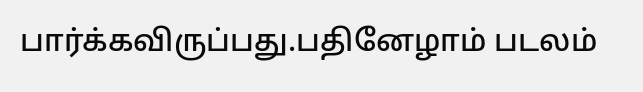பார்க்கவிருப்பது.பதினேழாம் படலம்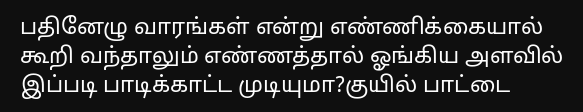பதினேழு வாரங்கள் என்று எண்ணிக்கையால் கூறி வந்தாலும் எண்ணத்தால் ஓங்கிய அளவில் இப்படி பாடிக்காட்ட முடியுமா?குயில் பாட்டை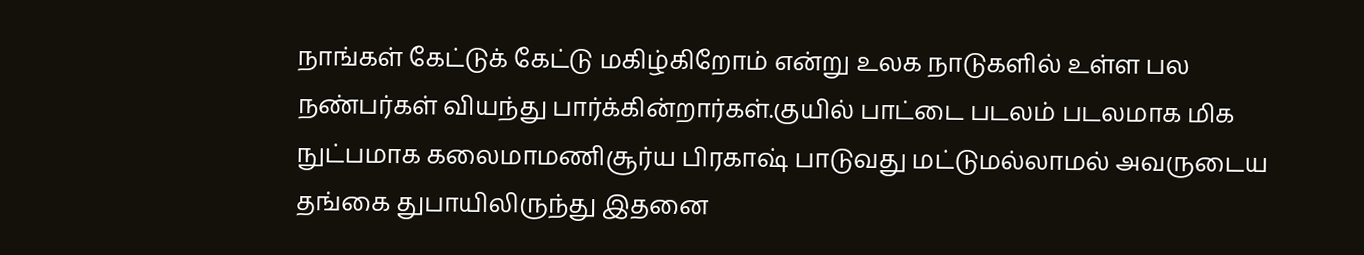நாங்கள் கேட்டுக் கேட்டு மகிழ்கிறோம் என்று உலக நாடுகளில் உள்ள பல நண்பர்கள் வியந்து பார்க்கின்றார்கள்.குயில் பாட்டை படலம் படலமாக மிக நுட்பமாக கலைமாமணிசூர்ய பிரகாஷ் பாடுவது மட்டுமல்லாமல் அவருடைய தங்கை துபாயிலிருந்து இதனை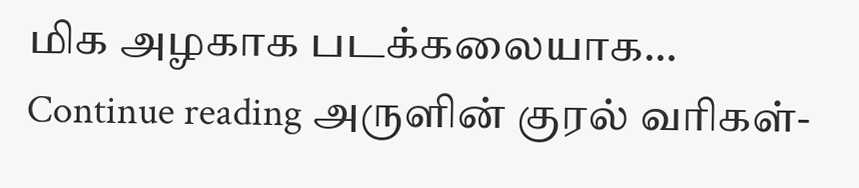மிக அழகாக படக்கலையாக… Continue reading அருளின் குரல் வரிகள்-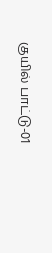குயில் பாட்டு-01